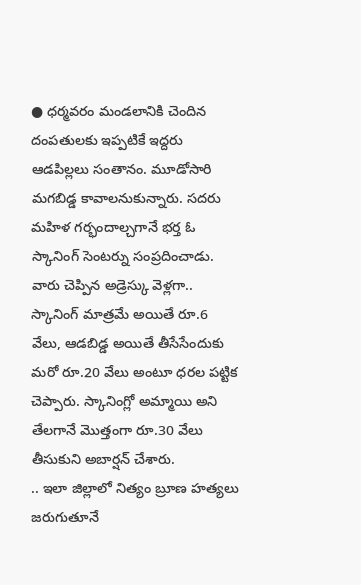● ధర్మవరం మండలానికి చెందిన దంపతులకు ఇప్పటికే ఇద్దరు ఆడపిల్లలు సంతానం. మూడోసారి మగబిడ్డ కావాలనుకున్నారు. సదరు మహిళ గర్భందాల్చగానే భర్త ఓ స్కానింగ్ సెంటర్ను సంప్రదించాడు. వారు చెప్పిన అడ్రెస్కు వెళ్లగా.. స్కానింగ్ మాత్రమే అయితే రూ.6 వేలు, ఆడబిడ్డ అయితే తీసేసేందుకు మరో రూ.20 వేలు అంటూ ధరల పట్టిక చెప్పారు. స్కానింగ్లో అమ్మాయి అని తేలగానే మొత్తంగా రూ.30 వేలు తీసుకుని అబార్షన్ చేశారు.
.. ఇలా జిల్లాలో నిత్యం బ్రూణ హత్యలు జరుగుతూనే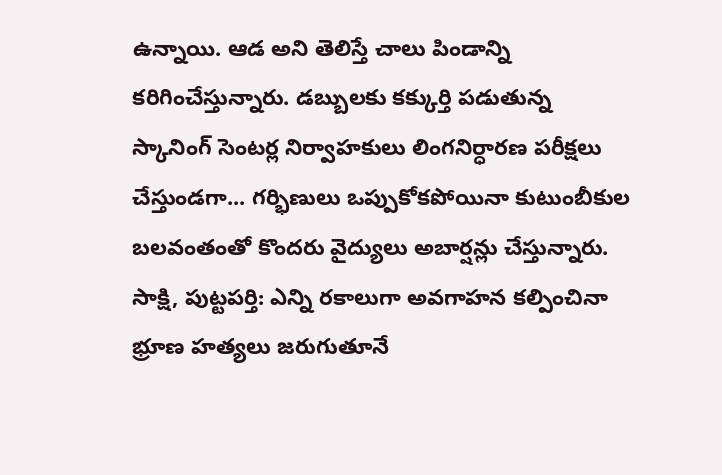ఉన్నాయి. ఆడ అని తెలిస్తే చాలు పిండాన్ని కరిగించేస్తున్నారు. డబ్బులకు కక్కుర్తి పడుతున్న స్కానింగ్ సెంటర్ల నిర్వాహకులు లింగనిర్ధారణ పరీక్షలు చేస్తుండగా... గర్భిణులు ఒప్పుకోకపోయినా కుటుంబీకుల బలవంతంతో కొందరు వైద్యులు అబార్షన్లు చేస్తున్నారు.
సాక్షి, పుట్టపర్తి: ఎన్ని రకాలుగా అవగాహన కల్పించినా భ్రూణ హత్యలు జరుగుతూనే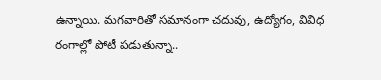ఉన్నాయి. మగవారితో సమానంగా చదువు, ఉద్యోగం, వివిధ రంగాల్లో పోటీ పడుతున్నా..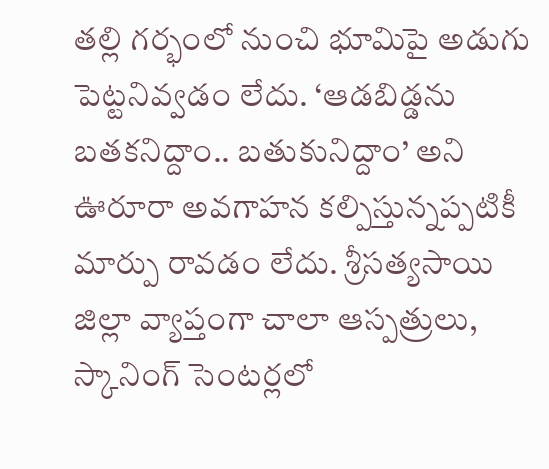తల్లి గర్భంలో నుంచి భూమిపై అడుగు పెట్టనివ్వడం లేదు. ‘ఆడబిడ్డను బతకనిద్దాం.. బతుకునిద్దాం’ అని ఊరూరా అవగాహన కల్పిస్తున్నప్పటికీ మార్పు రావడం లేదు. శ్రీసత్యసాయి జిల్లా వ్యాప్తంగా చాలా ఆస్పత్రులు, స్కానింగ్ సెంటర్లలో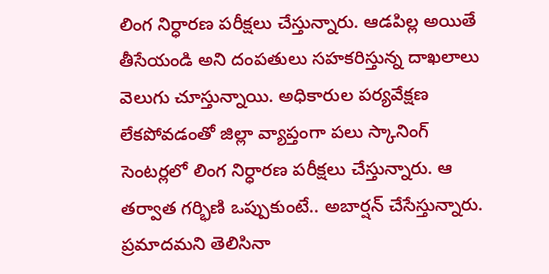లింగ నిర్ధారణ పరీక్షలు చేస్తున్నారు. ఆడపిల్ల అయితే తీసేయండి అని దంపతులు సహకరిస్తున్న దాఖలాలు వెలుగు చూస్తున్నాయి. అధికారుల పర్యవేక్షణ లేకపోవడంతో జిల్లా వ్యాప్తంగా పలు స్కానింగ్ సెంటర్లలో లింగ నిర్ధారణ పరీక్షలు చేస్తున్నారు. ఆ తర్వాత గర్భిణి ఒప్పుకుంటే.. అబార్షన్ చేసేస్తున్నారు. ప్రమాదమని తెలిసినా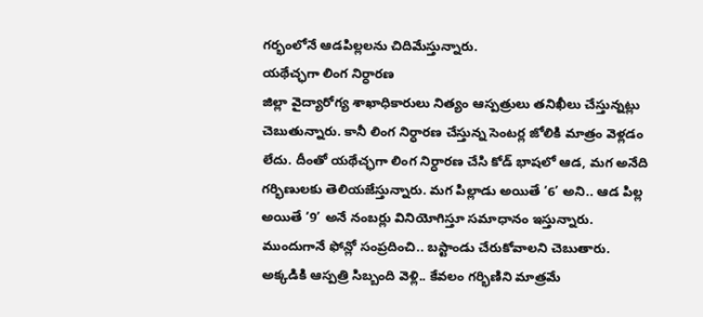గర్భంలోనే ఆడపిల్లలను చిదిమేస్తున్నారు.
యథేచ్ఛగా లింగ నిర్ధారణ
జిల్లా వైద్యారోగ్య శాఖాధికారులు నిత్యం ఆస్పత్రులు తనిఖీలు చేస్తున్నట్లు చెబుతున్నారు. కానీ లింగ నిర్ధారణ చేస్తున్న సెంటర్ల జోలికి మాత్రం వెళ్లడం లేదు. దీంతో యథేచ్ఛగా లింగ నిర్ధారణ చేసి కోడ్ భాషలో ఆడ, మగ అనేది గర్భిణులకు తెలియజేస్తున్నారు. మగ పిల్లాడు అయితే ‘6’ అని.. ఆడ పిల్ల అయితే ‘9’ అనే నంబర్లు వినియోగిస్తూ సమాధానం ఇస్తున్నారు. ముందుగానే ఫోన్లో సంప్రదించి.. బస్టాండు చేరుకోవాలని చెబుతారు. అక్కడికి ఆస్పత్రి సిబ్బంది వెళ్లి.. కేవలం గర్భిణిని మాత్రమే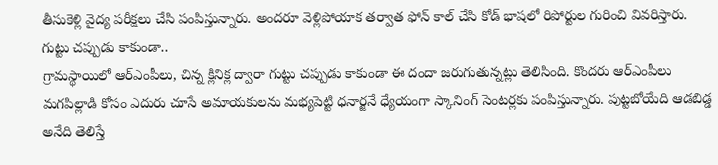తీసుకెళ్లి వైద్య పరీక్షలు చేసి పంపిస్తున్నారు. అందరూ వెళ్లిపోయాక తర్వాత ఫోన్ కాల్ చేసి కోడ్ భాషలో రిపోర్టుల గురించి వివరిస్తారు.
గుట్టు చప్పుడు కాకుండా..
గ్రామస్థాయిలో ఆర్ఎంపీలు, చిన్న క్లినిక్ల ద్వారా గుట్టు చప్పుడు కాకుండా ఈ దందా జరుగుతున్నట్లు తెలిసింది. కొందరు ఆర్ఎంపీలు మగపిల్లాడి కోసం ఎదురు చూసే అమాయకులను మభ్యపెట్టి ధనార్జనే ధ్యేయంగా స్కానింగ్ సెంటర్లకు పంపిస్తున్నారు. పుట్టబోయేది ఆడబిడ్డ అనేది తెలిస్తే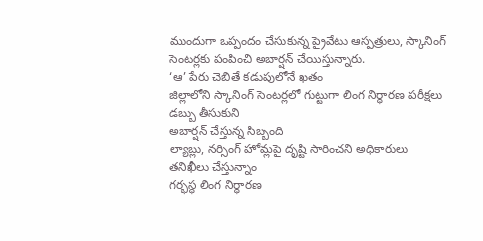ముందుగా ఒప్పందం చేసుకున్న ప్రైవేటు ఆస్పత్రులు, స్కానింగ్ సెంటర్లకు పంపించి అబార్షన్ చేయిస్తున్నారు.
‘ఆ’ పేరు చెబితే కడుపులోనే ఖతం
జిల్లాలోని స్కానింగ్ సెంటర్లలో గుట్టుగా లింగ నిర్ధారణ పరీక్షలు
డబ్బు తీసుకుని
అబార్షన్ చేస్తున్న సిబ్బంది
ల్యాబ్లు, నర్సింగ్ హోమ్లపై దృష్టి సారించని అధికారులు
తనిఖీలు చేస్తున్నాం
గర్భస్థ లింగ నిర్ధారణ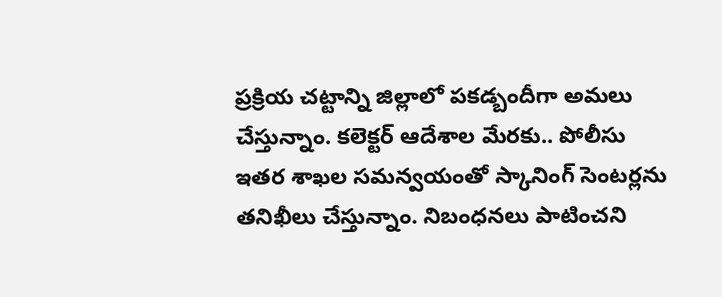ప్రక్రియ చట్టాన్ని జిల్లాలో పకడ్బందీగా అమలు చేస్తున్నాం. కలెక్టర్ ఆదేశాల మేరకు.. పోలీసు ఇతర శాఖల సమన్వయంతో స్కానింగ్ సెంటర్లను తనిఖీలు చేస్తున్నాం. నిబంధనలు పాటించని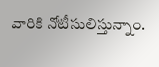వారికి నోటీసులిస్తున్నాం.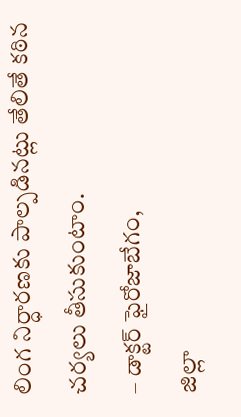లింగ నిర్ధారణకు పాల్పడినట్లు తేలితే కఠిన చర్యలు తీసుకుంటాం.
– డాక్టర్ ఫైరోజాబేగం,
జిల్లా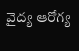వైద్య ఆరోగ్య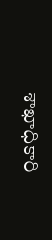శాఖాధికారి